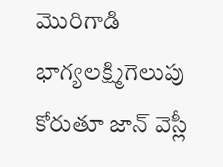మొరిగాడి భాగ్యలక్ష్మిగెలుపు కోరుతూ జాన్ వెస్లీ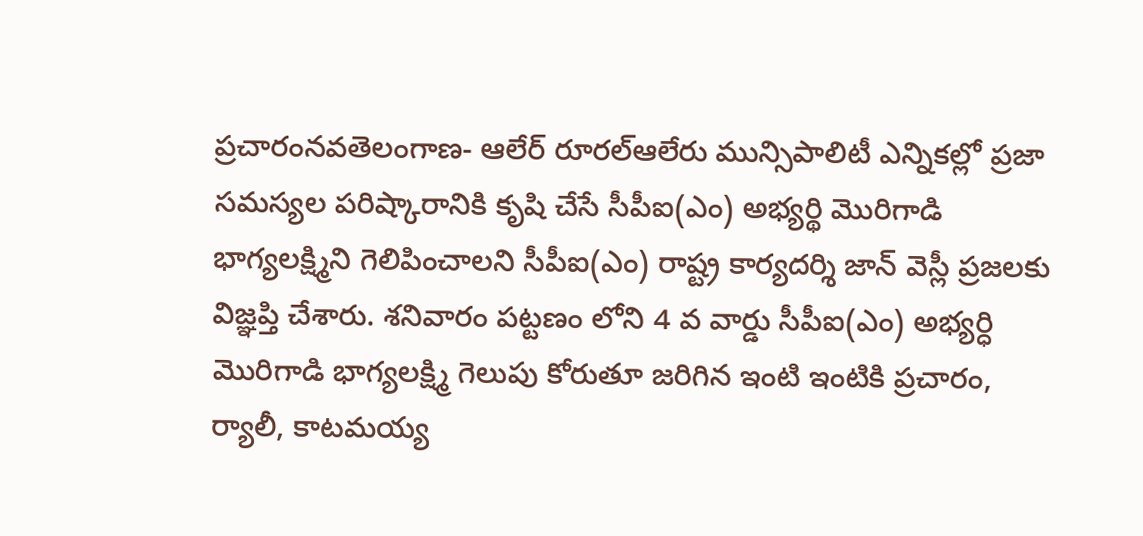ప్రచారంనవతెలంగాణ- ఆలేర్ రూరల్ఆలేరు మున్సిపాలిటీ ఎన్నికల్లో ప్రజా సమస్యల పరిష్కారానికి కృషి చేసే సీపీఐ(ఎం) అభ్యర్థి మొరిగాడి భాగ్యలక్ష్మిని గెలిపించాలని సీపీఐ(ఎం) రాష్ట్ర కార్యదర్శి జాన్ వెస్లీ ప్రజలకు విజ్ఞప్తి చేశారు. శనివారం పట్టణం లోని 4 వ వార్డు సీపీఐ(ఎం) అభ్యర్ధి మొరిగాడి భాగ్యలక్ష్మి గెలుపు కోరుతూ జరిగిన ఇంటి ఇంటికి ప్రచారం, ర్యాలీ, కాటమయ్య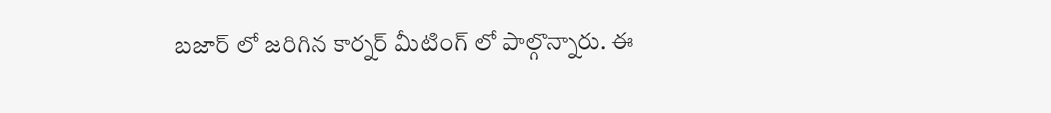బజార్ లో జరిగిన కార్నర్ మీటింగ్ లో పాల్గొన్నారు. ఈ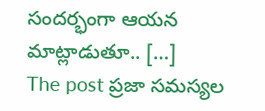సందర్భంగా ఆయన మాట్లాడుతూ.. […]
The post ప్రజా సమస్యల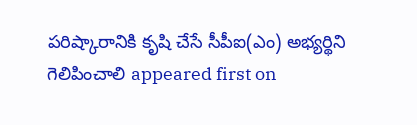పరిష్కారానికి కృషి చేసే సీపీఐ(ఎం) అభ్యర్థిని గెలిపించాలి appeared first on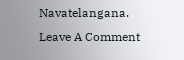Navatelangana.
Leave A Comment